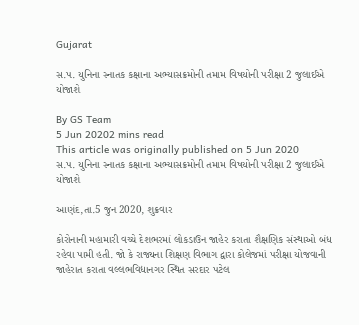Gujarat

સ.પ. યુનિના સ્નાતક કક્ષાના અભ્યાસક્રમોની તમામ વિષયોની પરીક્ષા 2 જુલાઈએ યોજાશે

By GS Team
5 Jun 20202 mins read
This article was originally published on 5 Jun 2020
સ.પ. યુનિના સ્નાતક કક્ષાના અભ્યાસક્રમોની તમામ વિષયોની પરીક્ષા 2 જુલાઈએ યોજાશે

આણંદ,તા.5 જુન 2020, શુક્રવાર

કોરોનાની મહામારી વચ્ચે દેશભરમાં લોકડાઉન જાહેર કરાતા શૈક્ષણિક સંસ્થાઓ બંધ રહેવા પામી હતી. જો કે રાજ્યના શિક્ષણ વિભાગ દ્વારા કોલેજમાં પરીક્ષા યોજવાની જાહેરાત કરાતા વલ્લભવિદ્યાનગર સ્થિત સરદાર પટેલ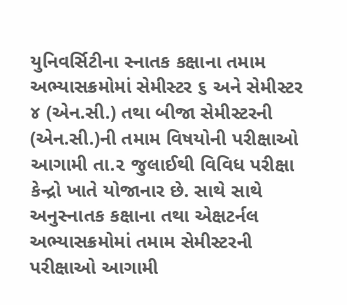યુનિવર્સિટીના સ્નાતક કક્ષાના તમામ અભ્યાસક્રમોમાં સેમીસ્ટર ૬ અને સેમીસ્ટર ૪ (એન.સી.) તથા બીજા સેમીસ્ટરની (એન.સી.)ની તમામ વિષયોની પરીક્ષાઓ આગામી તા.૨ જુલાઈથી વિવિધ પરીક્ષા કેન્દ્રો ખાતે યોજાનાર છે. સાથે સાથે અનુસ્નાતક કક્ષાના તથા એક્ષટર્નલ અભ્યાસક્રમોમાં તમામ સેમીસ્ટરની પરીક્ષાઓ આગામી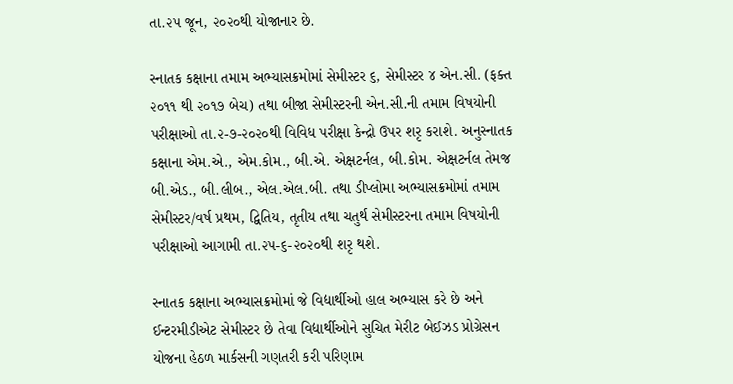તા.૨૫ જૂન, ૨૦૨૦થી યોજાનાર છે.

સ્નાતક કક્ષાના તમામ અભ્યાસક્રમોમાં સેમીસ્ટર ૬, સેમીસ્ટર ૪ એન.સી. (ફક્ત ૨૦૧૧ થી ૨૦૧૭ બેચ) તથા બીજા સેમીસ્ટરની એન.સી.ની તમામ વિષયોની પરીક્ષાઓ તા.૨-૭-૨૦૨૦થી વિવિધ પરીક્ષા કેન્દ્રો ઉપર શરૃ કરાશે. અનુસ્નાતક કક્ષાના એમ.એ., એમ.કોમ., બી.એ. એક્ષટર્નલ, બી.કોમ. એક્ષટર્નલ તેમજ બી.એડ., બી.લીબ., એલ.એલ.બી. તથા ડીપ્લોમા અભ્યાસક્રમોમાં તમામ સેમીસ્ટર/વર્ષ પ્રથમ, દ્વિતિય, તૃતીય તથા ચતુર્થ સેમીસ્ટરના તમામ વિષયોની પરીક્ષાઓ આગામી તા.૨૫-૬-૨૦૨૦થી શરૃ થશે.

સ્નાતક કક્ષાના અભ્યાસક્રમોમાં જે વિદ્યાર્થીઓ હાલ અભ્યાસ કરે છે અને ઈન્ટરમીડીએટ સેમીસ્ટર છે તેવા વિદ્યાર્થીઓને સુચિત મેરીટ બેઈઝડ પ્રોગ્રેસન યોજના હેઠળ માર્કસની ગણતરી કરી પરિણામ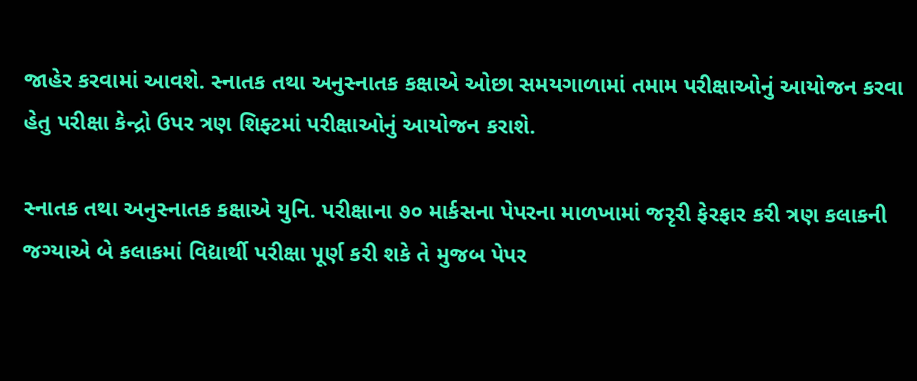જાહેર કરવામાં આવશે. સ્નાતક તથા અનુસ્નાતક કક્ષાએ ઓછા સમયગાળામાં તમામ પરીક્ષાઓનું આયોજન કરવા હેતુ પરીક્ષા કેન્દ્રો ઉપર ત્રણ શિફ્ટમાં પરીક્ષાઓનું આયોજન કરાશે.

સ્નાતક તથા અનુસ્નાતક કક્ષાએ યુનિ. પરીક્ષાના ૭૦ માર્કસના પેપરના માળખામાં જરૃરી ફેરફાર કરી ત્રણ કલાકની જગ્યાએ બે કલાકમાં વિદ્યાર્થી પરીક્ષા પૂર્ણ કરી શકે તે મુજબ પેપર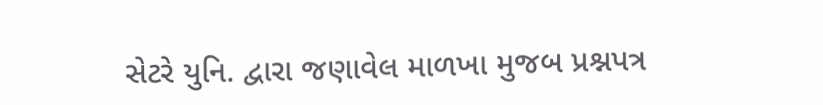સેટરે યુનિ. દ્વારા જણાવેલ માળખા મુજબ પ્રશ્નપત્ર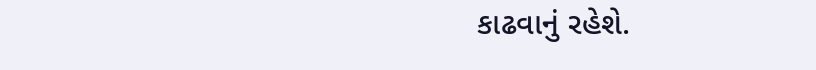કાઢવાનું રહેશે.